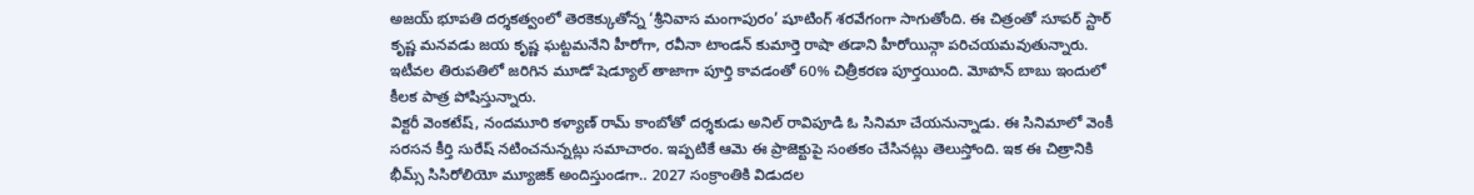అజయ్ భూపతి దర్శకత్వంలో తెరకెక్కుతోన్న ‘శ్రీనివాస మంగాపురం’ షూటింగ్ శరవేగంగా సాగుతోంది. ఈ చిత్రంతో సూపర్ స్టార్ కృష్ణ మనవడు జయ కృష్ణ ఘట్టమనేని హీరోగా, రవీనా టాండన్ కుమార్తె రాషా తడాని హీరోయిన్గా పరిచయమవుతున్నారు. ఇటీవల తిరుపతిలో జరిగిన మూడో షెడ్యూల్ తాజాగా పూర్తి కావడంతో 60% చిత్రీకరణ పూర్తయింది. మోహన్ బాబు ఇందులో కీలక పాత్ర పోషిస్తున్నారు.
విక్టరీ వెంకటేష్, నందమూరి కళ్యాణ్ రామ్ కాంబోతో దర్శకుడు అనిల్ రావిపూడి ఓ సినిమా చేయనున్నాడు. ఈ సినిమాలో వెంకీ సరసన కీర్తి సురేష్ నటించనున్నట్లు సమాచారం. ఇప్పటికే ఆమె ఈ ప్రాజెక్టుపై సంతకం చేసినట్లు తెలుస్తోంది. ఇక ఈ చిత్రానికి భీమ్స్ సిసిరోలియో మ్యూజిక్ అందిస్తుండగా.. 2027 సంక్రాంతికి విడుదల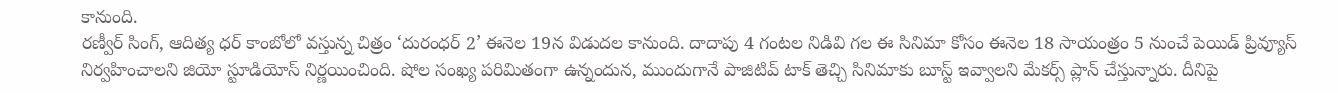కానుంది.
రణ్వీర్ సింగ్, ఆదిత్య ధర్ కాంబోలో వస్తున్న చిత్రం ‘దురంధర్ 2’ ఈనెల 19న విడుదల కానుంది. దాదాపు 4 గంటల నిడివి గల ఈ సినిమా కోసం ఈనెల 18 సాయంత్రం 5 నుంచే పెయిడ్ ప్రివ్యూస్ నిర్వహించాలని జియో స్టూడియోస్ నిర్ణయించింది. షోల సంఖ్య పరిమితంగా ఉన్నందున, ముందుగానే పాజిటివ్ టాక్ తెచ్చి సినిమాకు బూస్ట్ ఇవ్వాలని మేకర్స్ ప్లాన్ చేస్తున్నారు. దీనిపై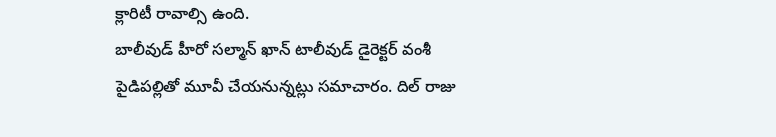క్లారిటీ రావాల్సి ఉంది.
బాలీవుడ్ హీరో సల్మాన్ ఖాన్ టాలీవుడ్ డైరెక్టర్ వంశీ పైడిపల్లితో మూవీ చేయనున్నట్లు సమాచారం. దిల్ రాజు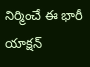నిర్మించే ఈ భారీ యాక్షన్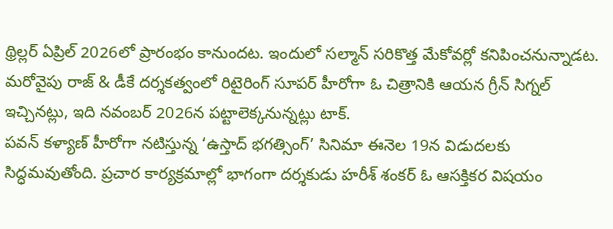థ్రిల్లర్ ఏప్రిల్ 2026లో ప్రారంభం కానుందట. ఇందులో సల్మాన్ సరికొత్త మేకోవర్లో కనిపించనున్నాడట. మరోవైపు రాజ్ & డీకే దర్శకత్వంలో రిటైరింగ్ సూపర్ హీరోగా ఓ చిత్రానికి ఆయన గ్రీన్ సిగ్నల్ ఇచ్చినట్లు, ఇది నవంబర్ 2026న పట్టాలెక్కనున్నట్లు టాక్.
పవన్ కళ్యాణ్ హీరోగా నటిస్తున్న ‘ఉస్తాద్ భగత్సింగ్’ సినిమా ఈనెల 19న విడుదలకు సిద్ధమవుతోంది. ప్రచార కార్యక్రమాల్లో భాగంగా దర్శకుడు హరీశ్ శంకర్ ఓ ఆసక్తికర విషయం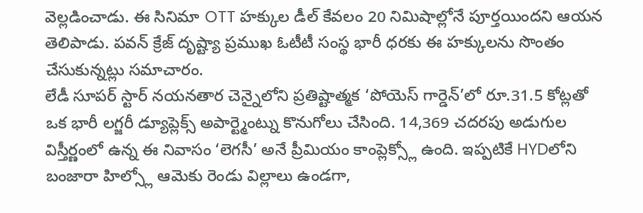వెల్లడించాడు. ఈ సినిమా OTT హక్కుల డీల్ కేవలం 20 నిమిషాల్లోనే పూర్తయిందని ఆయన తెలిపాడు. పవన్ క్రేజ్ దృష్ట్యా ప్రముఖ ఓటీటీ సంస్థ భారీ ధరకు ఈ హక్కులను సొంతం చేసుకున్నట్లు సమాచారం.
లేడీ సూపర్ స్టార్ నయనతార చెన్నైలోని ప్రతిష్టాత్మక ‘పోయెస్ గార్డెన్’లో రూ.31.5 కోట్లతో ఒక భారీ లగ్జరీ డ్యూప్లెక్స్ అపార్ట్మెంట్ను కొనుగోలు చేసింది. 14,369 చదరపు అడుగుల విస్తీర్ణంలో ఉన్న ఈ నివాసం ‘లెగసీ’ అనే ప్రీమియం కాంప్లెక్స్లో ఉంది. ఇప్పటికే HYDలోని బంజారా హిల్స్లో ఆమెకు రెండు విల్లాలు ఉండగా,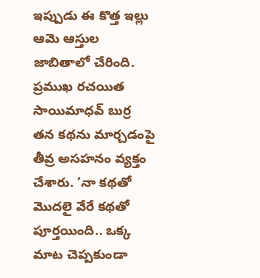ఇప్పుడు ఈ కొత్త ఇల్లు ఆమె ఆస్తుల జాబితాలో చేరింది.
ప్రముఖ రచయిత సాయిమాధవ్ బుర్ర తన కథను మార్చడంపై తీవ్ర అసహనం వ్యక్తం చేశారు. ‘నా కథతో మొదలై వేరే కథతో పూర్తయింది.. ఒక్క మాట చెప్పకుండా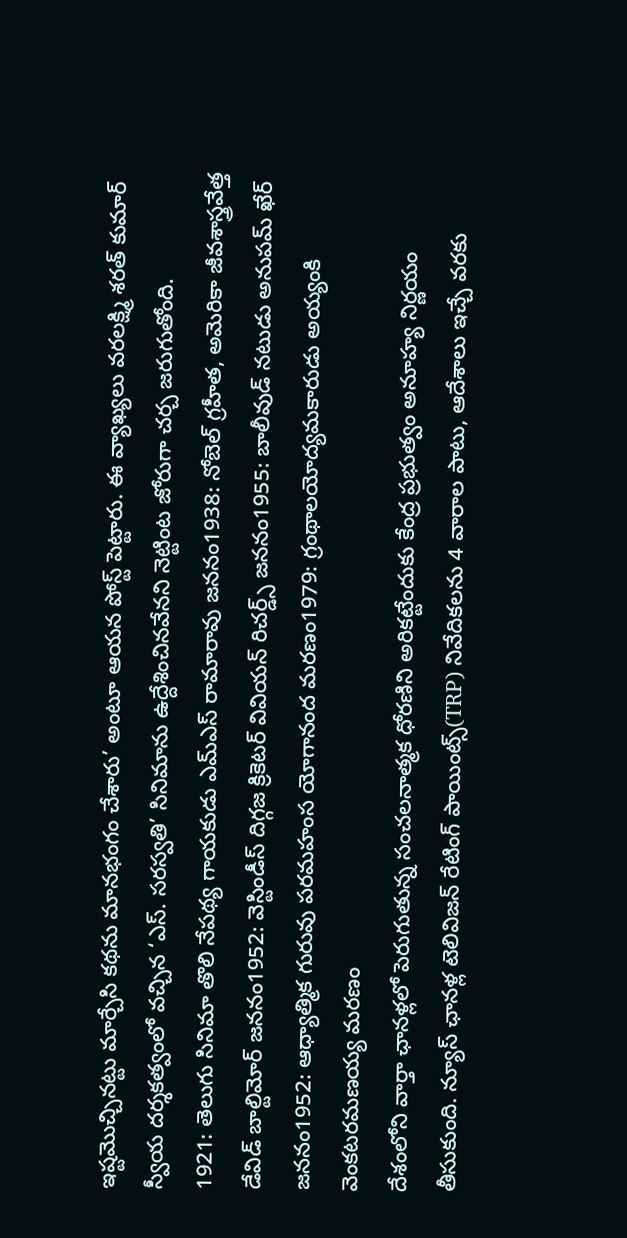ఇష్టమొచ్చినట్టు మార్చేసి కథను మానభంగం చేశారు’ అంటూ ఆయన పోస్ట్ పెట్టారు. ఈ వ్యాఖ్యలు వరలక్ష్మి శరత్ కుమార్ స్వీయ దర్శకత్వంలో వచ్చిన ‘ఎస్. సరస్వతి’ సినిమాను ఉద్దేశించినవేనని నెట్టింట జోరుగా చర్చ జరుగుతోంది.
1921: తెలుగు సినిమా తొలి నేపథ్య గాయకుడు ఎమ్ఎస్ రామారావు జననం1938: నోబెల్ గ్రహీత, అమెరికా జీవశాస్త్రవేత్త డేవిడ్ బాల్టిమోర్ జననం1952: వెస్టిండీస్ దిగ్గజ క్రికెటర్ వివియన్ రిచర్డ్స్ జననం1955: బాలీవుడ్ నటుడు అనుపమ్ ఖేర్ జననం1952: ఆధ్యాత్మిక గురువు పరమహంస యోగానంద మరణం1979: గ్రంథాలయోద్యమకారుడు అయ్యంకి వెంకటరమణయ్య మరణం
దేశంలోని వార్తా ఛానళ్లలో పెరుగుతున్న సంచలనాత్మక ధోరణిని అరికట్టేందుకు కేంద్ర ప్రభుత్వం అనూహ్య నిర్ణయం తీసుకుంది. న్యూస్ ఛానళ్ల టెలివిజన్ రేటింగ్ పాయింట్స్(TRP) నివేదికలను 4 వారాల పాటు, ఆదేశాలు ఇచ్చే వరకు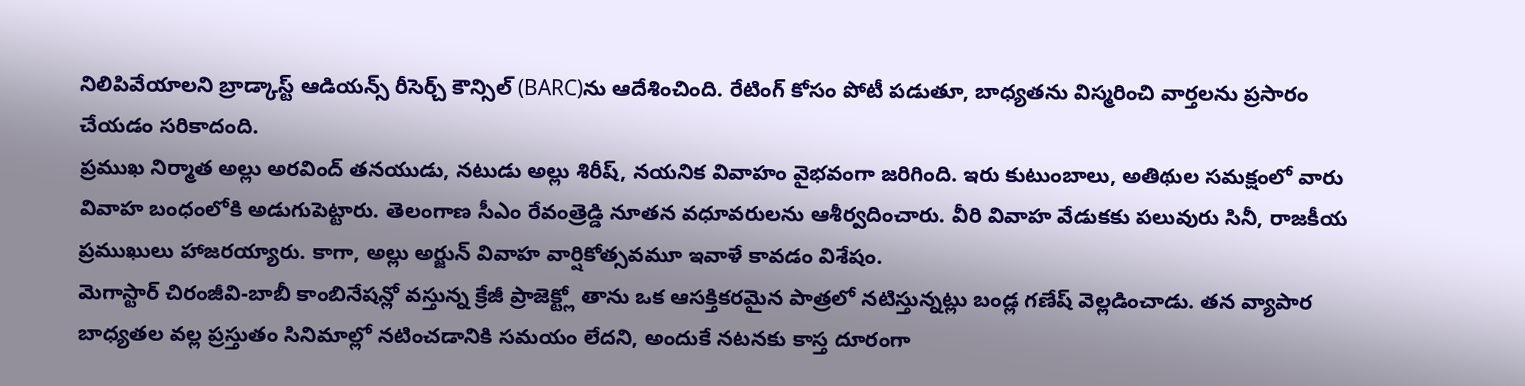నిలిపివేయాలని బ్రాడ్కాస్ట్ ఆడియన్స్ రీసెర్చ్ కౌన్సిల్ (BARC)ను ఆదేశించింది. రేటింగ్ కోసం పోటీ పడుతూ, బాధ్యతను విస్మరించి వార్తలను ప్రసారం చేయడం సరికాదంది.
ప్రముఖ నిర్మాత అల్లు అరవింద్ తనయుడు, నటుడు అల్లు శిరీష్, నయనిక వివాహం వైభవంగా జరిగింది. ఇరు కుటుంబాలు, అతిథుల సమక్షంలో వారు వివాహ బంధంలోకి అడుగుపెట్టారు. తెలంగాణ సీఎం రేవంత్రెడ్డి నూతన వధూవరులను ఆశీర్వదించారు. వీరి వివాహ వేడుకకు పలువురు సినీ, రాజకీయ ప్రముఖులు హాజరయ్యారు. కాగా, అల్లు అర్జున్ వివాహ వార్షికోత్సవమూ ఇవాళే కావడం విశేషం.
మెగాస్టార్ చిరంజీవి-బాబీ కాంబినేషన్లో వస్తున్న క్రేజీ ప్రాజెక్ట్లో తాను ఒక ఆసక్తికరమైన పాత్రలో నటిస్తున్నట్లు బండ్ల గణేష్ వెల్లడించాడు. తన వ్యాపార బాధ్యతల వల్ల ప్రస్తుతం సినిమాల్లో నటించడానికి సమయం లేదని, అందుకే నటనకు కాస్త దూరంగా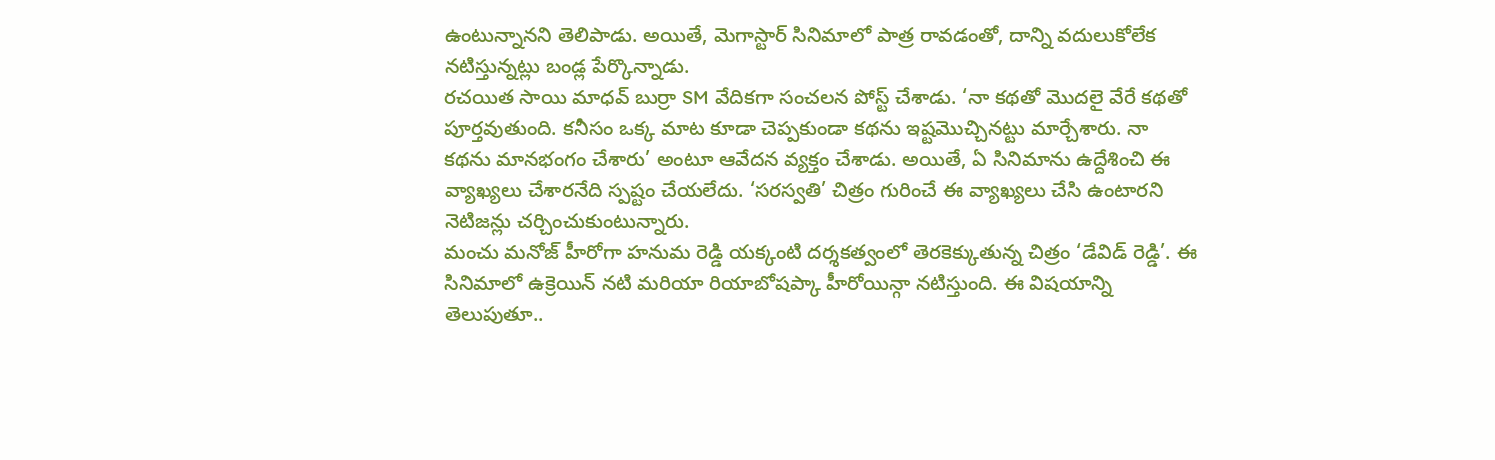ఉంటున్నానని తెలిపాడు. అయితే, మెగాస్టార్ సినిమాలో పాత్ర రావడంతో, దాన్ని వదులుకోలేక నటిస్తున్నట్లు బండ్ల పేర్కొన్నాడు.
రచయిత సాయి మాధవ్ బుర్రా SM వేదికగా సంచలన పోస్ట్ చేశాడు. ‘నా కథతో మొదలై వేరే కథతో పూర్తవుతుంది. కనీసం ఒక్క మాట కూడా చెప్పకుండా కథను ఇష్టమొచ్చినట్టు మార్చేశారు. నా కథను మానభంగం చేశారు’ అంటూ ఆవేదన వ్యక్తం చేశాడు. అయితే, ఏ సినిమాను ఉద్దేశించి ఈ వ్యాఖ్యలు చేశారనేది స్పష్టం చేయలేదు. ‘సరస్వతి’ చిత్రం గురించే ఈ వ్యాఖ్యలు చేసి ఉంటారని నెటిజన్లు చర్చించుకుంటున్నారు.
మంచు మనోజ్ హీరోగా హనుమ రెడ్డి యక్కంటి దర్శకత్వంలో తెరకెక్కుతున్న చిత్రం ‘డేవిడ్ రెడ్డి’. ఈ సినిమాలో ఉక్రెయిన్ నటి మరియా రియాబోషప్కా హీరోయిన్గా నటిస్తుంది. ఈ విషయాన్ని తెలుపుతూ..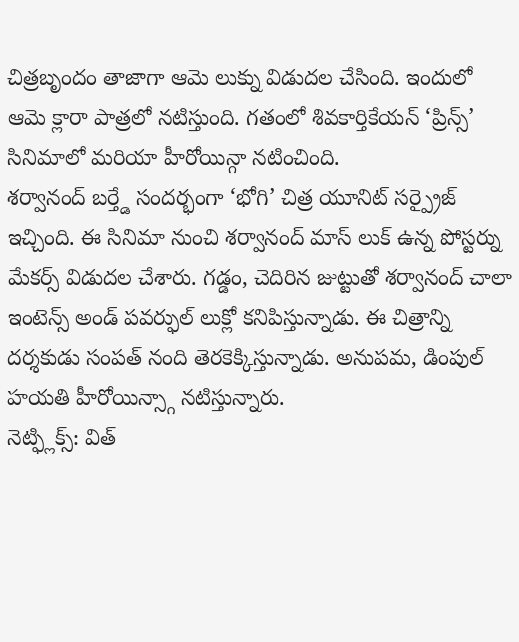చిత్రబృందం తాజాగా ఆమె లుక్ను విడుదల చేసింది. ఇందులో ఆమె క్లారా పాత్రలో నటిస్తుంది. గతంలో శివకార్తికేయన్ ‘ప్రిన్స్’ సినిమాలో మరియా హీరోయిన్గా నటించింది.
శర్వానంద్ బర్త్డే సందర్భంగా ‘భోగి’ చిత్ర యూనిట్ సర్ప్రైజ్ ఇచ్చింది. ఈ సినిమా నుంచి శర్వానంద్ మాస్ లుక్ ఉన్న పోస్టర్ను మేకర్స్ విడుదల చేశారు. గడ్డం, చెదిరిన జుట్టుతో శర్వానంద్ చాలా ఇంటెన్స్ అండ్ పవర్ఫుల్ లుక్లో కనిపిస్తున్నాడు. ఈ చిత్రాన్ని దర్శకుడు సంపత్ నంది తెరకెక్కిస్తున్నాడు. అనుపమ, డింపుల్ హయతి హీరోయిన్స్గా నటిస్తున్నారు.
నెట్ఫ్లిక్స్: విత్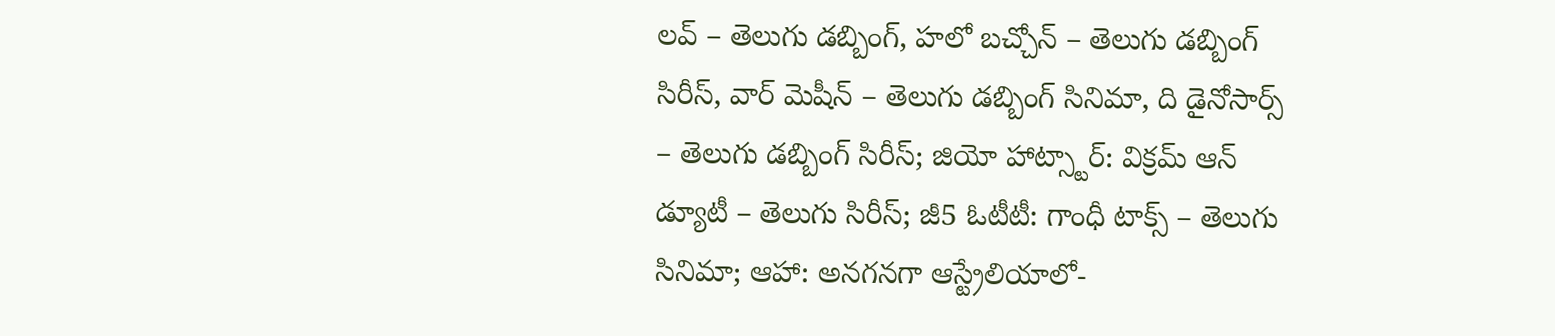లవ్ – తెలుగు డబ్బింగ్, హలో బచ్చోన్ – తెలుగు డబ్బింగ్ సిరీస్, వార్ మెషీన్ – తెలుగు డబ్బింగ్ సినిమా, ది డైనోసార్స్ – తెలుగు డబ్బింగ్ సిరీస్; జియో హాట్స్టార్: విక్రమ్ ఆన్ డ్యూటీ – తెలుగు సిరీస్; జీ5 ఓటీటీ: గాంధీ టాక్స్ – తెలుగు సినిమా; ఆహా: అనగనగా ఆస్ట్రేలియాలో-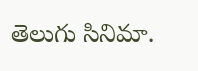తెలుగు సినిమా.